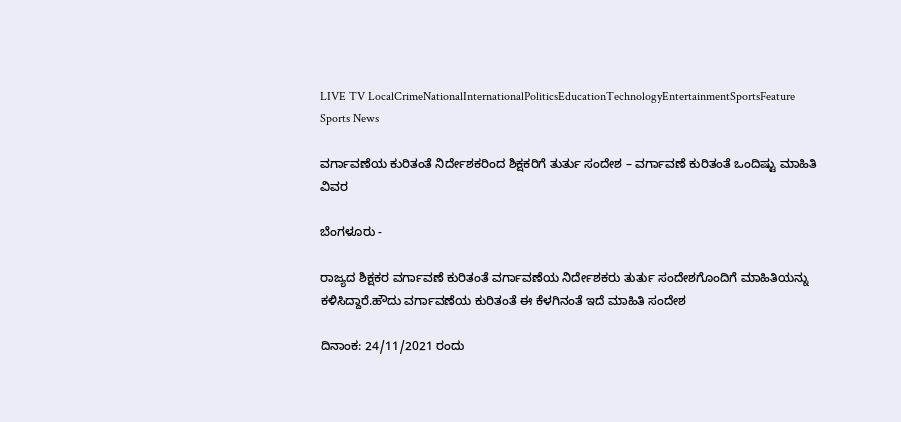LIVE TV LocalCrimeNationalInternationalPoliticsEducationTechnologyEntertainmentSportsFeature
Sports News

ವರ್ಗಾವಣೆಯ ಕುರಿತಂತೆ ನಿರ್ದೇಶಕರಿಂದ ಶಿಕ್ಷಕರಿಗೆ ತುರ್ತು ಸಂದೇಶ – ವರ್ಗಾವಣೆ ಕುರಿತಂತೆ ಒಂದಿಷ್ಟು ಮಾಹಿತಿ ವಿವರ

ಬೆಂಗಳೂರು -

ರಾಜ್ಯದ ಶಿಕ್ಷಕರ ವರ್ಗಾವಣೆ ಕುರಿತಂತೆ ವರ್ಗಾವಣೆಯ ನಿರ್ದೇಶಕರು ತುರ್ತು ಸಂದೇಶಗೊಂದಿಗೆ ಮಾಹಿತಿಯನ್ನು ಕಳಿಸಿದ್ದಾರೆ.ಹೌದು ವರ್ಗಾವಣೆಯ ಕುರಿತಂತೆ ಈ ಕೆಳಗಿನಂತೆ ಇದೆ ಮಾಹಿತಿ ಸಂದೇಶ

ದಿನಾಂಕ: 24/11/2021 ರಂದು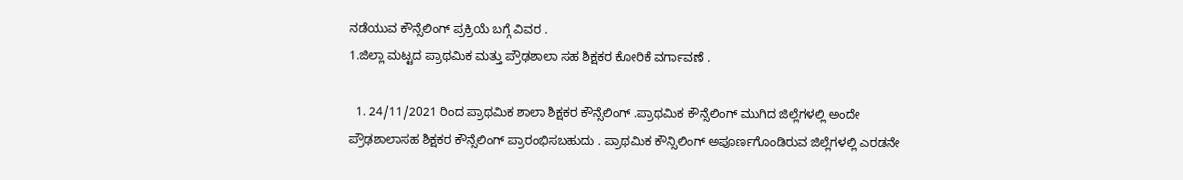ನಡೆಯುವ ಕೌನ್ಸೆಲಿಂಗ್ ಪ್ರಕ್ರಿಯೆ ಬಗ್ಗೆ ವಿವರ .
1.ಜಿಲ್ಲಾ ಮಟ್ಟದ ಪ್ರಾಥಮಿಕ ಮತ್ತು ಪ್ರೌಢಶಾಲಾ ಸಹ ಶಿಕ್ಷಕರ ಕೋರಿಕೆ ವರ್ಗಾವಣೆ .

  1. 24/11/2021 ರಿಂದ ಪ್ರಾಥಮಿಕ ಶಾಲಾ ಶಿಕ್ಷಕರ ಕೌನ್ಸೆಲಿಂಗ್ .ಪ್ರಾಥಮಿಕ ಕೌನ್ಸೆಲಿಂಗ್ ಮುಗಿದ ಜಿಲ್ಲೆಗಳಲ್ಲಿ ಅಂದೇ ಪ್ರೌಢಶಾಲಾಸಹ ಶಿಕ್ಷಕರ ಕೌನ್ಸೆಲಿಂಗ್ ಪ್ರಾರಂಭಿಸಬಹುದು . ಪ್ರಾಥಮಿಕ ಕೌನ್ಸಿಲಿಂಗ್ ಅಪೂರ್ಣಗೊಂಡಿರುವ ಜಿಲ್ಲೆಗಳಲ್ಲಿ ಎರಡನೇ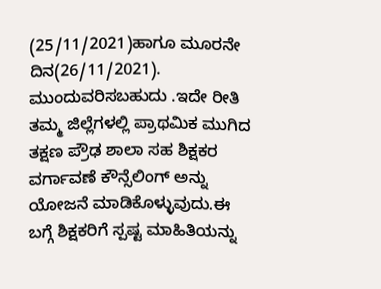(25/11/2021)ಹಾಗೂ ಮೂರನೇ ದಿನ(26/11/2021). ಮುಂದುವರಿಸಬಹುದು .ಇದೇ ರೀತಿ ತಮ್ಮ ಜಿಲ್ಲೆಗಳಲ್ಲಿ ಪ್ರಾಥಮಿಕ ಮುಗಿದ ತಕ್ಷಣ ಪ್ರೌಢ ಶಾಲಾ ಸಹ ಶಿಕ್ಷಕರ ವರ್ಗಾವಣೆ ಕೌನ್ಸೆಲಿಂಗ್ ಅನ್ನು ಯೋಜನೆ ಮಾಡಿಕೊಳ್ಳುವುದು.ಈ ಬಗ್ಗೆ ಶಿಕ್ಷಕರಿಗೆ ಸ್ಪಷ್ಟ ಮಾಹಿತಿಯನ್ನು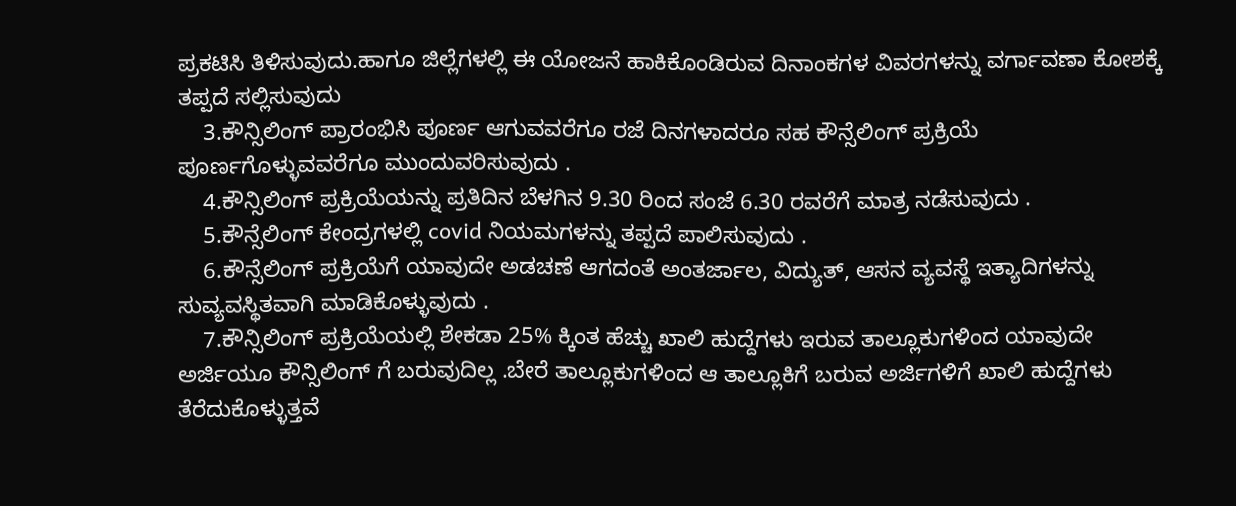ಪ್ರಕಟಿಸಿ ತಿಳಿಸುವುದು.ಹಾಗೂ ಜಿಲ್ಲೆಗಳಲ್ಲಿ ಈ ಯೋಜನೆ ಹಾಕಿಕೊಂಡಿರುವ ದಿನಾಂಕಗಳ ವಿವರಗಳನ್ನು ವರ್ಗಾವಣಾ ಕೋಶಕ್ಕೆ ತಪ್ಪದೆ ಸಲ್ಲಿಸುವುದು
    3.ಕೌನ್ಸಿಲಿಂಗ್ ಪ್ರಾರಂಭಿಸಿ ಪೂರ್ಣ ಆಗುವವರೆಗೂ ರಜೆ ದಿನಗಳಾದರೂ ಸಹ ಕೌನ್ಸೆಲಿಂಗ್ ಪ್ರಕ್ರಿಯೆ ಪೂರ್ಣಗೊಳ್ಳುವವರೆಗೂ ಮುಂದುವರಿಸುವುದು .
    4.ಕೌನ್ಸಿಲಿಂಗ್ ಪ್ರಕ್ರಿಯೆಯನ್ನು ಪ್ರತಿದಿನ ಬೆಳಗಿನ 9.30 ರಿಂದ ಸಂಜೆ 6.30 ರವರೆಗೆ ಮಾತ್ರ ನಡೆಸುವುದು .
    5.ಕೌನ್ಸೆಲಿಂಗ್ ಕೇಂದ್ರಗಳಲ್ಲಿ covid ನಿಯಮಗಳನ್ನು ತಪ್ಪದೆ ಪಾಲಿಸುವುದು .
    6.ಕೌನ್ಸೆಲಿಂಗ್ ಪ್ರಕ್ರಿಯೆಗೆ ಯಾವುದೇ ಅಡಚಣೆ ಆಗದಂತೆ ಅಂತರ್ಜಾಲ, ವಿದ್ಯುತ್, ಆಸನ ವ್ಯವಸ್ಥೆ ಇತ್ಯಾದಿಗಳನ್ನು ಸುವ್ಯವಸ್ಥಿತವಾಗಿ ಮಾಡಿಕೊಳ್ಳುವುದು .
    7.ಕೌನ್ಸಿಲಿಂಗ್ ಪ್ರಕ್ರಿಯೆಯಲ್ಲಿ ಶೇಕಡಾ 25% ಕ್ಕಿಂತ ಹೆಚ್ಚು ಖಾಲಿ ಹುದ್ದೆಗಳು ಇರುವ ತಾಲ್ಲೂಕುಗಳಿಂದ ಯಾವುದೇ ಅರ್ಜಿಯೂ ಕೌನ್ಸಿಲಿಂಗ್ ಗೆ ಬರುವುದಿಲ್ಲ .ಬೇರೆ ತಾಲ್ಲೂಕುಗಳಿಂದ ಆ ತಾಲ್ಲೂಕಿಗೆ ಬರುವ ಅರ್ಜಿಗಳಿಗೆ ಖಾಲಿ ಹುದ್ದೆಗಳು ತೆರೆದುಕೊಳ್ಳುತ್ತವೆ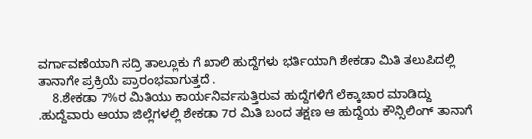ವರ್ಗಾವಣೆಯಾಗಿ ಸದ್ರಿ ತಾಲ್ಲೂಕು ಗೆ ಖಾಲಿ ಹುದ್ದೆಗಳು ಭರ್ತಿಯಾಗಿ ಶೇಕಡಾ ಮಿತಿ ತಲುಪಿದಲ್ಲಿ ತಾನಾಗೇ ಪ್ರಕ್ರಿಯೆ ಪ್ರಾರಂಭವಾಗುತ್ತದೆ .
    8.ಶೇಕಡಾ 7%ರ ಮಿತಿಯು ಕಾರ್ಯನಿರ್ವಸುತ್ತಿರುವ ಹುದ್ದೆಗಳಿಗೆ ಲೆಕ್ಕಾಚಾರ ಮಾಡಿದ್ದು .ಹುದ್ದೆವಾರು ಆಯಾ ಜಿಲ್ಲೆಗಳಲ್ಲಿ ಶೇಕಡಾ 7ರ ಮಿತಿ ಬಂದ ತಕ್ಷಣ ಆ ಹುದ್ದೆಯ ಕೌನ್ಸಿಲಿಂಗ್ ತಾನಾಗೆ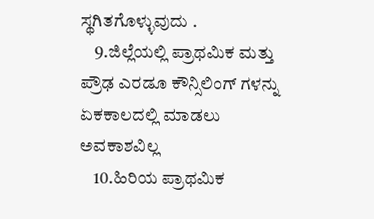ಸ್ಥಗಿತಗೊಳ್ಳುವುದು .
    9.ಜಿಲ್ಲೆಯಲ್ಲಿ ಪ್ರಾಥಮಿಕ ಮತ್ತು ಪ್ರೌಢ ಎರಡೂ ಕೌನ್ಸಿಲಿಂಗ್ ಗಳನ್ನು ಏಕಕಾಲದಲ್ಲಿ ಮಾಡಲು ಅವಕಾಶವಿಲ್ಲ
    10.ಹಿರಿಯ ಪ್ರಾಥಮಿಕ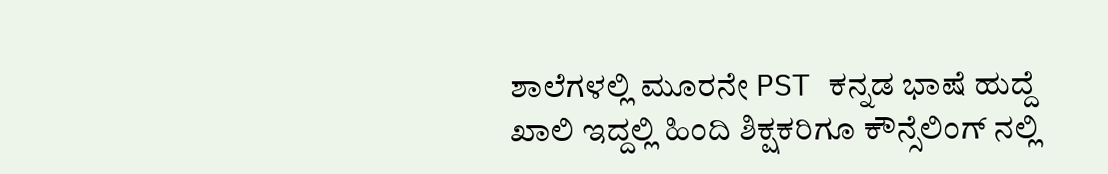ಶಾಲೆಗಳಲ್ಲಿ ಮೂರನೇ PST ಕನ್ನಡ ಭಾಷೆ ಹುದ್ದೆ ಖಾಲಿ ಇದ್ದಲ್ಲಿ ಹಿಂದಿ ಶಿಕ್ಷಕರಿಗೂ ಕೌನ್ಸೆಲಿಂಗ್ ನಲ್ಲಿ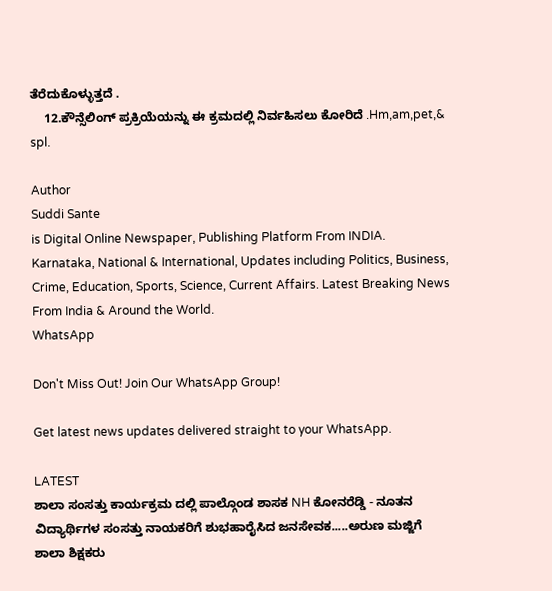ತೆರೆದುಕೊಳ್ಳುತ್ತದೆ .
    12.ಕೌನ್ಸೆಲಿಂಗ್ ಪ್ರಕ್ರಿಯೆಯನ್ನು ಈ ಕ್ರಮದಲ್ಲಿ ನಿರ್ವಹಿಸಲು ಕೋರಿದೆ .Hm,am,pet,& spl.

Author
Suddi Sante
is Digital Online Newspaper, Publishing Platform From INDIA. Karnataka, National & International, Updates including Politics, Business, Crime, Education, Sports, Science, Current Affairs. Latest Breaking News From India & Around the World.
WhatsApp

Don't Miss Out! Join Our WhatsApp Group!

Get latest news updates delivered straight to your WhatsApp.

LATEST
ಶಾಲಾ ಸಂಸತ್ತು ಕಾರ್ಯಕ್ರಮ ದಲ್ಲಿ ಪಾಲ್ಗೊಂಡ ಶಾಸಕ NH ಕೋನರೆಡ್ಡಿ - ನೂತನ ವಿದ್ಯಾರ್ಥಿಗಳ ಸಂಸತ್ತು ನಾಯಕರಿಗೆ ಶುಭಹಾರೈಸಿದ ಜನಸೇವಕ.....ಅರುಣ ಮಜ್ಜಿಗೆ ಶಾಲಾ ಶಿಕ್ಷಕರು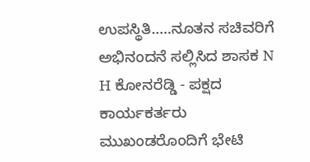ಉಪಸ್ಥಿತಿ.....ನೂತನ ಸಚಿವರಿಗೆ ಅಭಿನಂದನೆ ಸಲ್ಲಿಸಿದ ಶಾಸಕ N H ಕೋನರೆಡ್ಡಿ - ಪಕ್ಷದ ಕಾರ್ಯಕರ್ತರು ಮುಖಂಡರೊಂದಿಗೆ ಭೇಟಿ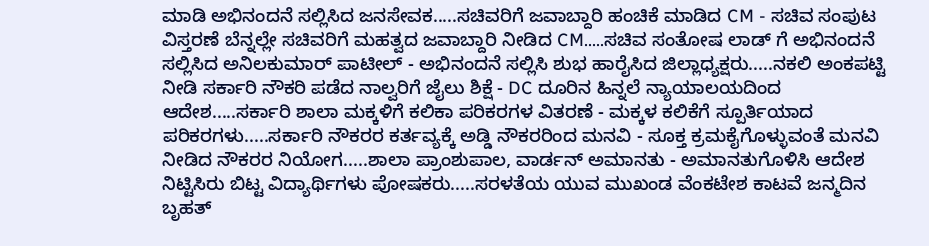ಮಾಡಿ ಅಭಿನಂದನೆ ಸಲ್ಲಿಸಿದ ಜನಸೇವಕ.....ಸಚಿವರಿಗೆ ಜವಾಬ್ದಾರಿ ಹಂಚಿಕೆ ಮಾಡಿದ CM - ಸಚಿವ ಸಂಪುಟ ವಿಸ್ತರಣೆ ಬೆನ್ನಲ್ಲೇ ಸಚಿವರಿಗೆ ಮಹತ್ವದ ಜವಾಬ್ದಾರಿ ನೀಡಿದ CM.....ಸಚಿವ ಸಂತೋಷ ಲಾಡ್ ಗೆ ಅಭಿನಂದನೆ ಸಲ್ಲಿಸಿದ ಅನಿಲಕುಮಾರ್ ಪಾಟೀಲ್ - ಅಭಿನಂದನೆ ಸಲ್ಲಿಸಿ ಶುಭ ಹಾರೈಸಿದ ಜಿಲ್ಲಾಧ್ಯಕ್ಷರು.....ನಕಲಿ ಅಂಕಪಟ್ಟಿ ನೀಡಿ ಸರ್ಕಾರಿ ನೌಕರಿ ಪಡೆದ ನಾಲ್ವರಿಗೆ ಜೈಲು ಶಿಕ್ಷೆ - DC ದೂರಿನ ಹಿನ್ನಲೆ ನ್ಯಾಯಾಲಯದಿಂದ ಆದೇಶ.....ಸರ್ಕಾರಿ ಶಾಲಾ ಮಕ್ಕಳಿಗೆ ಕಲಿಕಾ ಪರಿಕರಗಳ ವಿತರಣೆ - ಮಕ್ಕಳ ಕಲಿಕೆಗೆ ಸ್ಪೂರ್ತಿಯಾದ ಪರಿಕರಗಳು.....ಸರ್ಕಾರಿ ನೌಕರರ ಕರ್ತವ್ಯಕ್ಕೆ ಅಡ್ಡಿ ನೌಕರರಿಂದ ಮನವಿ - ಸೂಕ್ತ ಕ್ರಮಕೈಗೊಳ್ಳುವಂತೆ ಮನವಿ ನೀಡಿದ ನೌಕರರ ನಿಯೋಗ.....ಶಾಲಾ ಪ್ರಾಂಶುಪಾಲ, ವಾರ್ಡನ್ ಅಮಾನತು - ಅಮಾನತುಗೊಳಿಸಿ ಆದೇಶ ನಿಟ್ಟಿಸಿರು ಬಿಟ್ಟ ವಿದ್ಯಾರ್ಥಿಗಳು ಪೋಷಕರು.....ಸರಳತೆಯ ಯುವ ಮುಖಂಡ ವೆಂಕಟೇಶ ಕಾಟವೆ ಜನ್ಮದಿನ ಬೃಹತ್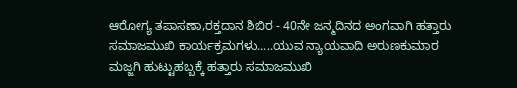ಆರೋಗ್ಯ ತಪಾಸಣಾ,ರಕ್ತದಾನ ಶಿಬಿರ - 40ನೇ ಜನ್ಮದಿನದ ಅಂಗವಾಗಿ ಹತ್ತಾರು ಸಮಾಜಮುಖಿ ಕಾರ್ಯಕ್ರಮಗಳು.....ಯುವ ನ್ಯಾಯವಾದಿ ಅರುಣಕುಮಾರ ಮಜ್ಜಗಿ ಹುಟ್ಟುಹಬ್ಬಕ್ಕೆ ಹತ್ತಾರು ಸಮಾಜಮುಖಿ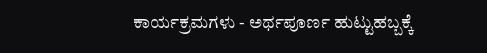ಕಾರ್ಯಕ್ರಮಗಳು - ಅರ್ಥಪೂರ್ಣ ಹುಟ್ಟುಹಬ್ಬಕ್ಕೆ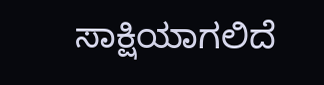ಸಾಕ್ಷಿಯಾಗಲಿದೆ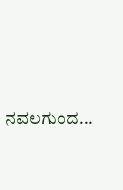ನವಲಗುಂದ...